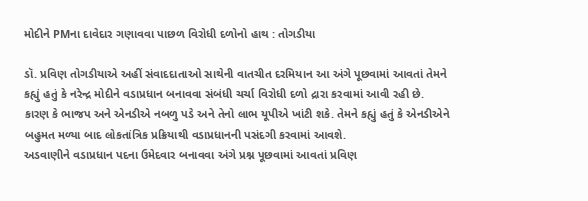મોદીને PMના દાવેદાર ગણાવવા પાછળ વિરોધી દળોનો હાથ : તોગડીયા

ડૉ. પ્રવિણ તોગડીયાએ અહીં સંવાદદાતાઓ સાથેની વાતચીત દરમિયાન આ અંગે પૂછવામાં આવતાં તેમને કહ્યું હતું કે નરેન્દ્ર મોદીને વડાપ્રધાન બનાવવા સંબંધી ચર્ચા વિરોધી દળો દ્રારા કરવામાં આવી રહી છે. કારણ કે ભાજપ અને એનડીએ નબળુ પડે અને તેનો લાભ યૂપીએ ખાંટી શકે. તેમને કહ્યું હતું કે એનડીએને બહુમત મળ્યા બાદ લોકતાંત્રિક પ્રક્રિયાથી વડાપ્રધાનની પસંદગી કરવામાં આવશે.
અડવાણીને વડાપ્રધાન પદના ઉમેદવાર બનાવવા અંગે પ્રશ્ન પૂછવામાં આવતાં પ્રવિણ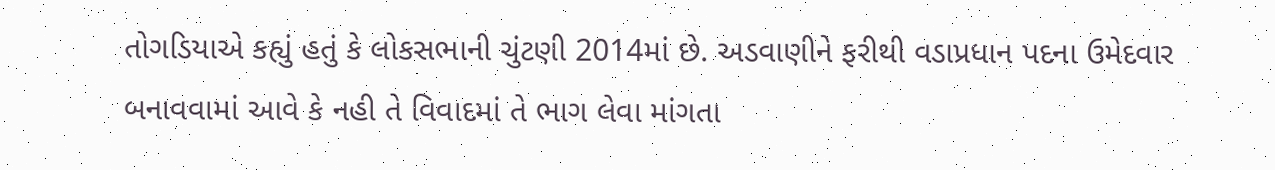તોગડિયાએ કહ્યું હતું કે લોકસભાની ચુંટણી 2014માં છે. અડવાણીને ફરીથી વડાપ્રધાન પદના ઉમેદવાર બનાવવામાં આવે કે નહી તે વિવાદમાં તે ભાગ લેવા માંગતા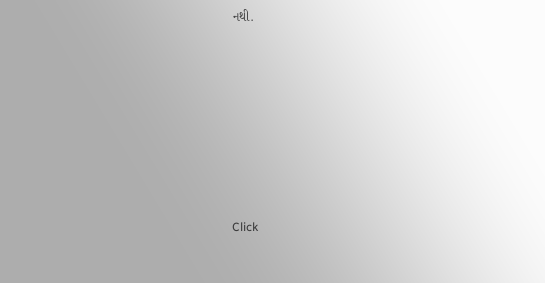નથી.












Click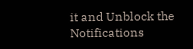it and Unblock the Notifications